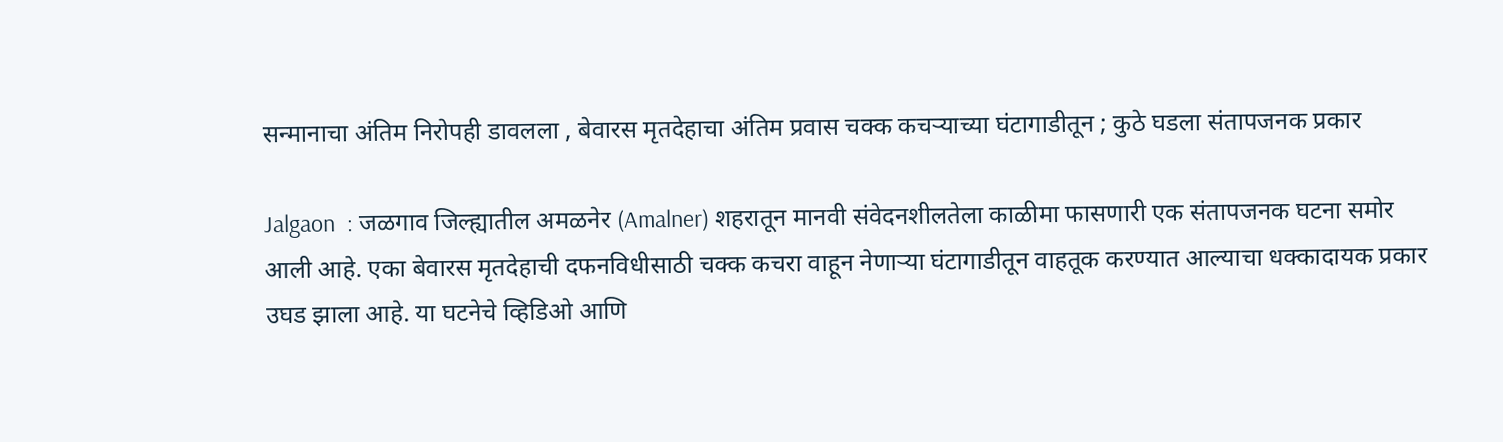सन्मानाचा अंतिम निरोपही डावलला , बेवारस मृतदेहाचा अंतिम प्रवास चक्क कचऱ्याच्या घंटागाडीतून ; कुठे घडला संतापजनक प्रकार

Jalgaon  : जळगाव जिल्ह्यातील अमळनेर (Amalner) शहरातून मानवी संवेदनशीलतेला काळीमा फासणारी एक संतापजनक घटना समोर आली आहे. एका बेवारस मृतदेहाची दफनविधीसाठी चक्क कचरा वाहून नेणाऱ्या घंटागाडीतून वाहतूक करण्यात आल्याचा धक्कादायक प्रकार उघड झाला आहे. या घटनेचे व्हिडिओ आणि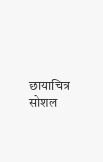छायाचित्र सोशल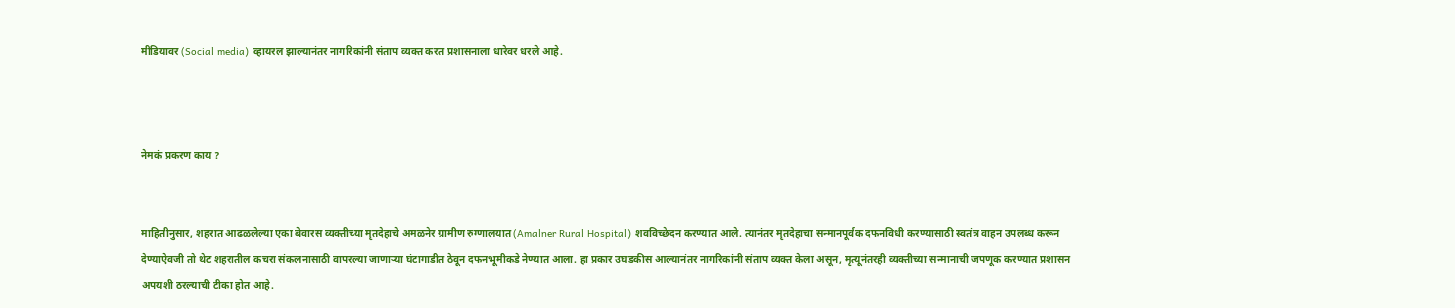मीडियावर (Social media) व्हायरल झाल्यानंतर नागरिकांनी संताप व्यक्त करत प्रशासनाला धारेवर धरले आहे.



नेमकं प्रकरण काय ?


माहितीनुसार, शहरात आढळलेल्या एका बेवारस व्यक्तीच्या मृतदेहाचे अमळनेर ग्रामीण रुग्णालयात (Amalner Rural Hospital) शवविच्छेदन करण्यात आले. त्यानंतर मृतदेहाचा सन्मानपूर्वक दफनविधी करण्यासाठी स्वतंत्र वाहन उपलब्ध करून देण्याऐवजी तो थेट शहरातील कचरा संकलनासाठी वापरल्या जाणाऱ्या घंटागाडीत ठेवून दफनभूमीकडे नेण्यात आला. हा प्रकार उघडकीस आल्यानंतर नागरिकांनी संताप व्यक्त केला असून, मृत्यूनंतरही व्यक्तीच्या सन्मानाची जपणूक करण्यात प्रशासन अपयशी ठरल्याची टीका होत आहे.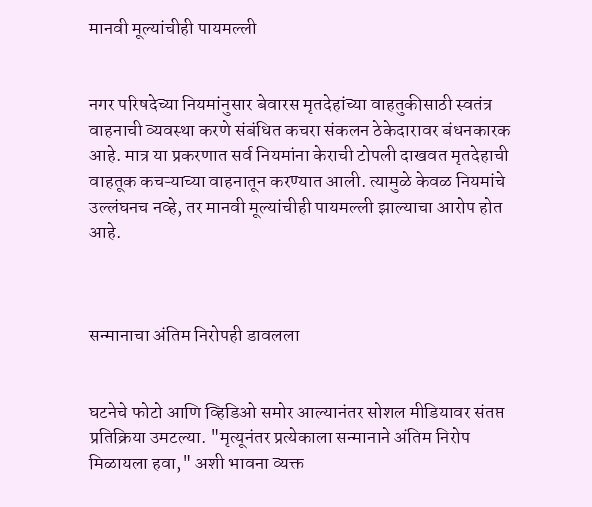मानवी मूल्यांचीही पायमल्ली


नगर परिषदेच्या नियमांनुसार बेवारस मृतदेहांच्या वाहतुकीसाठी स्वतंत्र वाहनाची व्यवस्था करणे संबंधित कचरा संकलन ठेकेदारावर बंधनकारक आहे. मात्र या प्रकरणात सर्व नियमांना केराची टोपली दाखवत मृतदेहाची वाहतूक कचऱ्याच्या वाहनातून करण्यात आली. त्यामुळे केवळ नियमांचे उल्लंघनच नव्हे, तर मानवी मूल्यांचीही पायमल्ली झाल्याचा आरोप होत आहे.



सन्मानाचा अंतिम निरोपही डावलला


घटनेचे फोटो आणि व्हिडिओ समोर आल्यानंतर सोशल मीडियावर संतप्त प्रतिक्रिया उमटल्या. "मृत्यूनंतर प्रत्येकाला सन्मानाने अंतिम निरोप मिळायला हवा," अशी भावना व्यक्त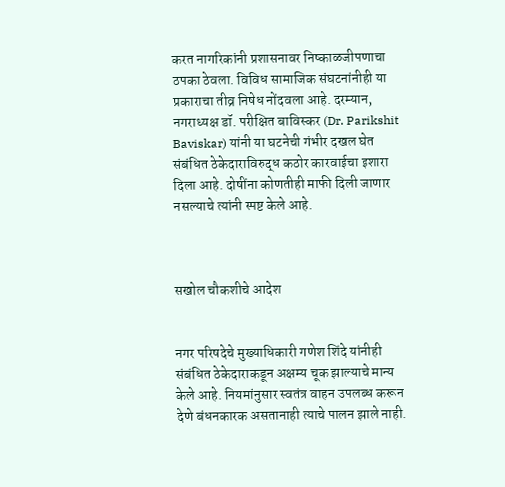करत नागरिकांनी प्रशासनावर निष्काळजीपणाचा ठपका ठेवला. विविध सामाजिक संघटनांनीही या प्रकाराचा तीव्र निषेध नोंदवला आहे. दरम्यान, नगराध्यक्ष डॉ. परीक्षित बाविस्कर (Dr. Parikshit Baviskar) यांनी या घटनेची गंभीर दखल घेत संबंधित ठेकेदाराविरुद्ध कठोर कारवाईचा इशारा दिला आहे. दोषींना कोणतीही माफी दिली जाणार नसल्याचे त्यांनी स्पष्ट केले आहे.



सखोल चौकशीचे आदेश


नगर परिषदेचे मुख्याधिकारी गणेश शिंदे यांनीही संबंधित ठेकेदाराकडून अक्षम्य चूक झाल्याचे मान्य केले आहे. नियमांनुसार स्वतंत्र वाहन उपलब्ध करून देणे बंधनकारक असतानाही त्याचे पालन झाले नाही.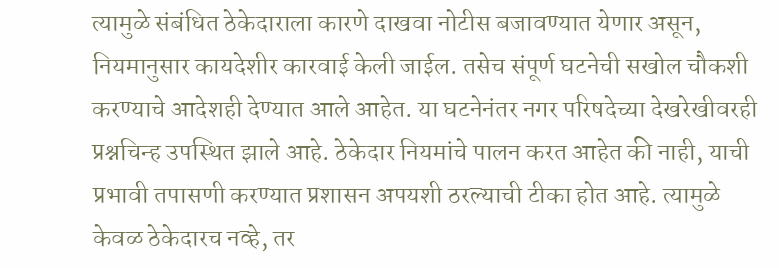त्यामुळे संबंधित ठेकेदाराला कारणे दाखवा नोटीस बजावण्यात येणार असून, नियमानुसार कायदेशीर कारवाई केली जाईल. तसेच संपूर्ण घटनेची सखोल चौकशी करण्याचे आदेशही देण्यात आले आहेत. या घटनेनंतर नगर परिषदेच्या देखरेखीवरही प्रश्नचिन्ह उपस्थित झाले आहे. ठेकेदार नियमांचे पालन करत आहेत की नाही, याची प्रभावी तपासणी करण्यात प्रशासन अपयशी ठरल्याची टीका होत आहे. त्यामुळे केवळ ठेकेदारच नव्हे, तर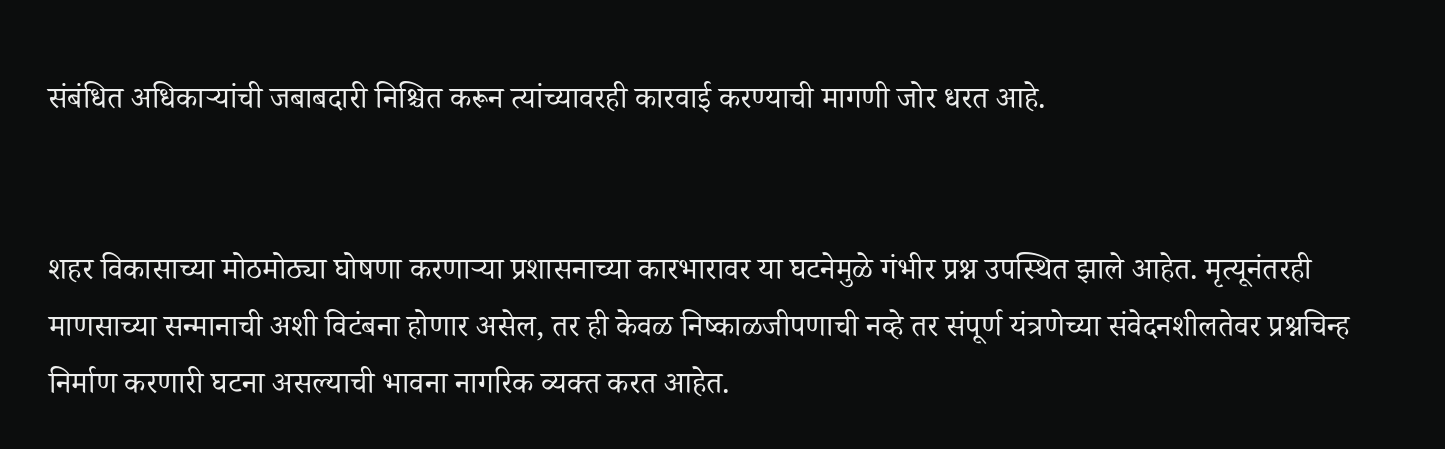संबंधित अधिकाऱ्यांची जबाबदारी निश्चित करून त्यांच्यावरही कारवाई करण्याची मागणी जोर धरत आहे.


शहर विकासाच्या मोठमोठ्या घोषणा करणाऱ्या प्रशासनाच्या कारभारावर या घटनेमुळे गंभीर प्रश्न उपस्थित झाले आहेत. मृत्यूनंतरही माणसाच्या सन्मानाची अशी विटंबना होणार असेल, तर ही केवळ निष्काळजीपणाची नव्हे तर संपूर्ण यंत्रणेच्या संवेदनशीलतेवर प्रश्नचिन्ह निर्माण करणारी घटना असल्याची भावना नागरिक व्यक्त करत आहेत.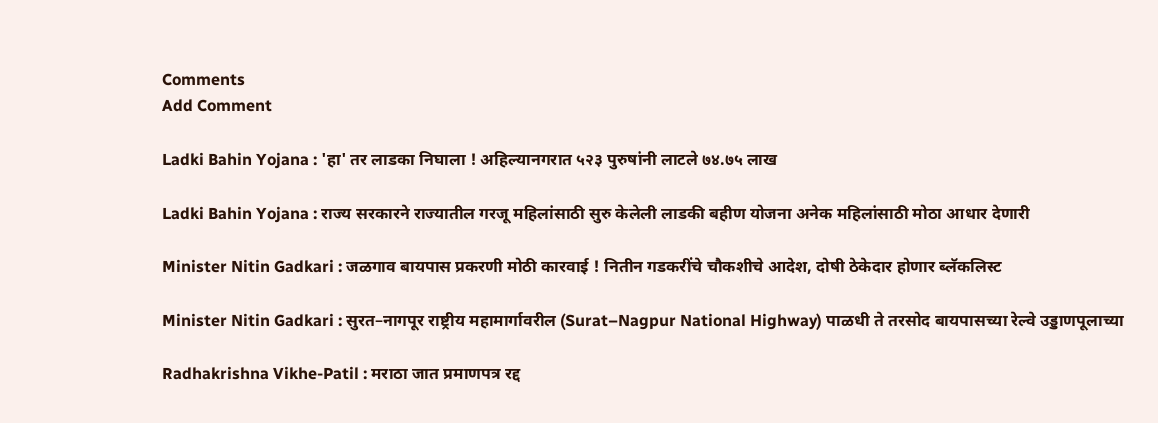Comments
Add Comment

Ladki Bahin Yojana : 'हा' तर लाडका निघाला ! अहिल्यानगरात ५२३ पुरुषांनी लाटले ७४.७५ लाख

Ladki Bahin Yojana : राज्य सरकारने राज्यातील गरजू महिलांसाठी सुरु केलेली लाडकी बहीण योजना अनेक महिलांसाठी मोठा आधार देणारी

Minister Nitin Gadkari : जळगाव बायपास प्रकरणी मोठी कारवाई ! नितीन गडकरींचे चौकशीचे आदेश, दोषी ठेकेदार होणार ब्लॅकलिस्ट

Minister Nitin Gadkari : सुरत–नागपूर राष्ट्रीय महामार्गावरील (Surat–Nagpur National Highway) पाळधी ते तरसोद बायपासच्या रेल्वे उड्डाणपूलाच्या

Radhakrishna Vikhe-Patil : मराठा जात प्रमाणपत्र रद्द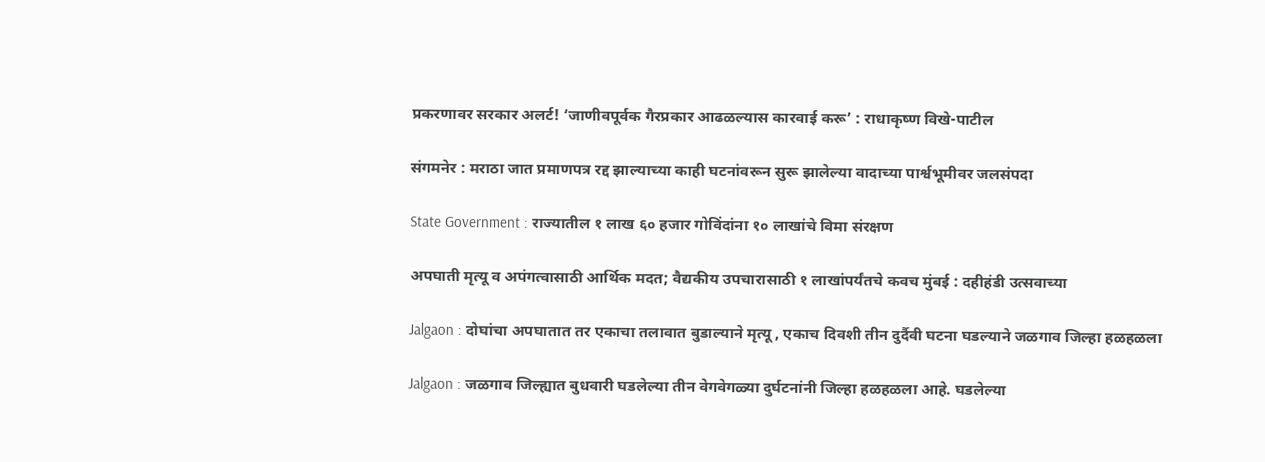प्रकरणावर सरकार अलर्ट! ‘जाणीवपूर्वक गैरप्रकार आढळल्यास कारवाई करू’ : राधाकृष्ण विखे-पाटील

संगमनेर : मराठा जात प्रमाणपत्र रद्द झाल्याच्या काही घटनांवरून सुरू झालेल्या वादाच्या पार्श्वभूमीवर जलसंपदा

State Government : राज्यातील १ लाख ६० हजार गोविंदांना १० लाखांचे विमा संरक्षण

अपघाती मृत्यू व अपंगत्वासाठी आर्थिक मदत; वैद्यकीय उपचारासाठी १ लाखांपर्यंतचे कवच मुंबई : दहीहंडी उत्सवाच्या

Jalgaon : दोघांचा अपघातात तर एकाचा तलावात बुडाल्याने मृत्यू , एकाच दिवशी तीन दुर्दैवी घटना घडल्याने जळगाव जिल्हा हळहळला

Jalgaon : जळगाव जिल्ह्यात बुधवारी घडलेल्या तीन वेगवेगळ्या दुर्घटनांनी जिल्हा हळहळला आहे. घडलेल्या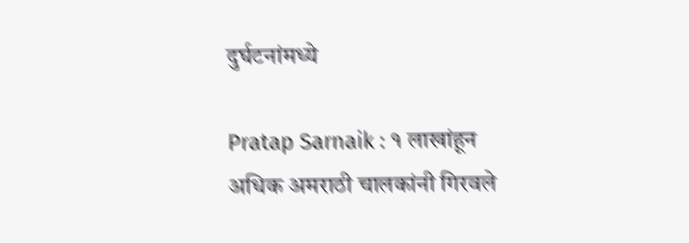दुर्घटनांमध्ये

Pratap Sarnaik : १ लाखांहून अधिक अमराठी चालकांनी गिरवले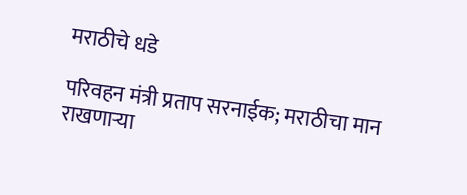मराठीचे धडे

परिवहन मंत्री प्रताप सरनाईक; मराठीचा मान राखणाऱ्या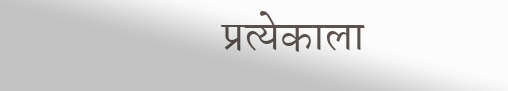प्रत्येकाला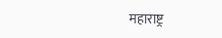महाराष्ट्र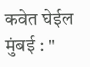कवेत घेईल मुंबई : "